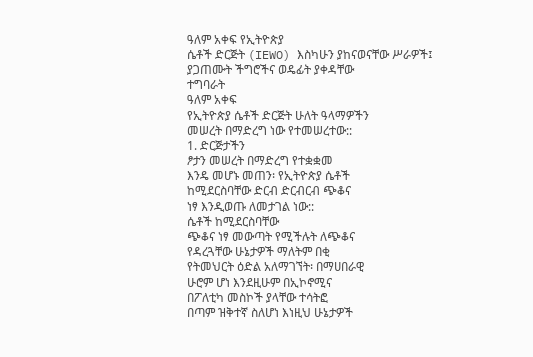ዓለም አቀፍ የኢትዮጵያ
ሴቶች ድርጅት (IEWO) እስካሁን ያከናወናቸው ሥራዎች፤
ያጋጠሙት ችግሮችና ወዴፊት ያቀዳቸው
ተግባራት
ዓለም አቀፍ
የኢትዮጵያ ሴቶች ድርጅት ሁለት ዓላማዎችን
መሠረት በማድረግ ነው የተመሠረተው::
1. ድርጅታችን
ፆታን መሠረት በማድረግ የተቋቋመ
እንዴ መሆኑ መጠን፡ የኢትዮጵያ ሴቶች
ከሚደርስባቸው ድርብ ድርብርብ ጭቆና
ነፃ እንዲወጡ ለመታገል ነው::
ሴቶች ከሚደርስባቸው
ጭቆና ነፃ መውጣት የሚችሉት ለጭቆና
የዳረጓቸው ሁኔታዎች ማለትም በቂ
የትመህርት ዕድል አለማገኘት፡ በማሀበራዊ
ሁሮም ሆነ እንደዚሁም በኢኮኖሚና
በፖለቲካ መስኮች ያላቸው ተሳትፎ
በጣም ዝቅተኛ ስለሆነ እነዚህ ሁኔታዎች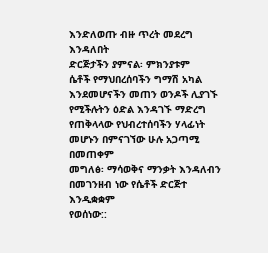እንድለወጡ ብዙ ጥረት መደረግ እንዳለበት
ድርጅታችን ያምናል፡ ምክንያቱም
ሴቶች የማህበረሰባችን ግማሽ አካል
እንደመሆናችን መጠን ወንዶች ሊያገኙ
የሚችሉትን ዕድል እንዳገኙ ማድረግ
የጠቅላላው የህብረተሰባችን ሃላፊነት
መሆኑን በምናገኘው ሁሉ አጋጣሚ በመጠቀም
መግለፅ፡ ማሳወቅና ማንቃት እንዳለብን
በመገንዘብ ነው የሴቶች ድርጅተ እንዲቋቋም
የወሰነው::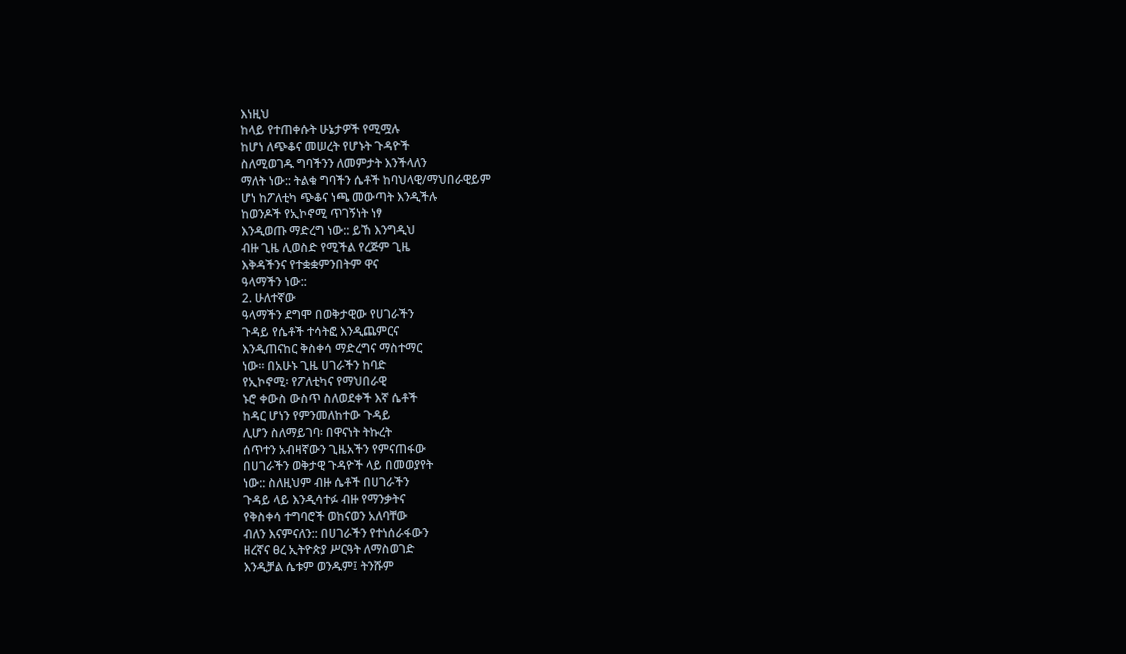እነዚህ
ከላይ የተጠቀሱት ሁኔታዎች የሚሟሉ
ከሆነ ለጭቆና መሠረት የሆኑት ጉዳዮች
ስለሚወገዱ ግባችንን ለመምታት እንችላለን
ማለት ነው:: ትልቁ ግባችን ሴቶች ከባህላዊ/ማህበራዊይም
ሆነ ከፖለቲካ ጭቆና ነጫ መውጣት እንዲችሉ
ከወንዶች የኢኮኖሚ ጥገኝነት ነፃ
እንዲወጡ ማድረግ ነው:: ይኸ እንግዲህ
ብዙ ጊዜ ሊወስድ የሚችል የረጅም ጊዜ
እቅዳችንና የተቋቋምንበትም ዋና
ዓላማችን ነው::
2. ሁለተኛው
ዓላማችን ደግሞ በወቅታዊው የሀገራችን
ጉዳይ የሴቶች ተሳትፎ እንዲጨምርና
እንዲጠናከር ቅስቀሳ ማድረግና ማስተማር
ነው። በአሁኑ ጊዜ ሀገራችን ከባድ
የኢኮኖሚ፡ የፖለቲካና የማህበራዊ
ኑሮ ቀውስ ውስጥ ስለወደቀች እኛ ሴቶች
ከዳር ሆነን የምንመለከተው ጉዳይ
ሊሆን ስለማይገባ፡ በዋናነት ትኩረት
ሰጥተን አብዛኛውን ጊዜአችን የምናጠፋው
በሀገራችን ወቅታዊ ጉዳዮች ላይ በመወያየት
ነው:: ስለዚህም ብዙ ሴቶች በሀገራችን
ጉዳይ ላይ እንዲሳተፉ ብዙ የማንቃትና
የቅስቀሳ ተግባሮች ወከናወን አለባቸው
ብለን እናምናለን:: በሀገራችን የተነሰራፋውን
ዘረኛና ፀረ ኢትዮጵያ ሥርዓት ለማስወገድ
እንዲቻል ሴቱም ወንዱም፤ ትንሹም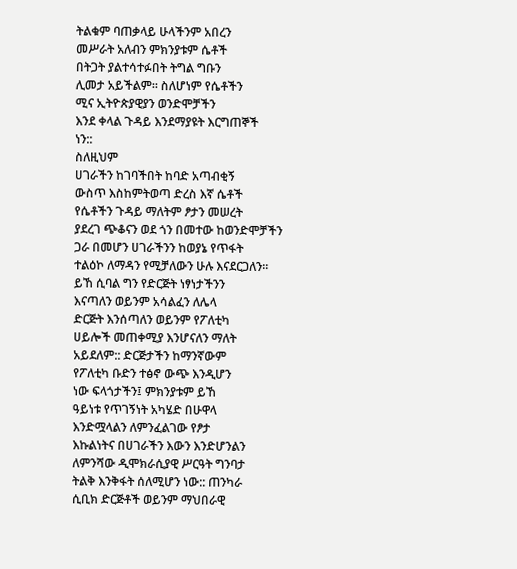ትልቁም ባጠቃላይ ሁላችንም አበረን
መሥራት አለብን ምክንያቱም ሴቶች
በትጋት ያልተሳተፉበት ትግል ግቡን
ሊመታ አይችልም። ስለሆነም የሴቶችን
ሚና ኢትዮጵያዊያን ወንድሞቻችን
እንደ ቀላል ጉዳይ እንደማያዩት እርግጠኞች
ነን::
ስለዚህም
ሀገራችን ከገባችበት ከባድ አጣብቂኝ
ውስጥ እስከምትወጣ ድረስ እኛ ሴቶች
የሴቶችን ጉዳይ ማለትም ፆታን መሠረት
ያደረገ ጭቆናን ወደ ጎን በመተው ከወንድሞቻችን
ጋራ በመሆን ሀገራችንን ከወያኔ የጥፋት
ተልዕኮ ለማዳን የሚቻለውን ሁሉ እናደርጋለን።
ይኸ ሲባል ግን የድርጅት ነፃነታችንን
እናጣለን ወይንም አሳልፈን ለሌላ
ድርጅት እንሰጣለን ወይንም የፖለቲካ
ሀይሎች መጠቀሚያ እንሆናለን ማለት
አይደለም:: ድርጅታችን ከማንኛውም
የፖለቲካ ቡድን ተፅኖ ውጭ እንዲሆን
ነው ፍላጎታችን፤ ምክንያቱም ይኸ
ዓይነቱ የጥገኝነት አካሄድ በሁዋላ
እንድሟላልን ለምንፈልገው የፆታ
እኩልነትና በሀገራችን እውን እንድሆንልን
ለምንሻው ዲሞክራሲያዊ ሥርዓት ግንባታ
ትልቅ እንቅፋት ሰለሚሆን ነው:: ጠንካራ
ሲቢክ ድርጅቶች ወይንም ማህበራዊ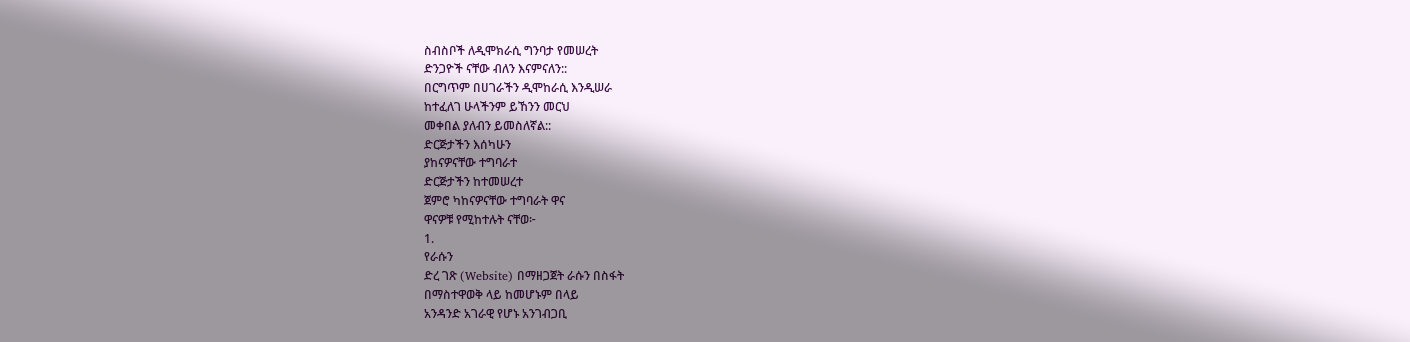ስብስቦች ለዲሞክራሲ ግንባታ የመሠረት
ድንጋዮች ናቸው ብለን እናምናለን::
በርግጥም በሀገራችን ዲሞከራሲ እንዲሠራ
ከተፈለገ ሁላችንም ይኸንን መርህ
መቀበል ያለብን ይመስለኛል::
ድርጅታችን እሰካሁን
ያከናዎናቸው ተግባራተ
ድርጅታችን ከተመሠረተ
ጀምሮ ካከናዎናቸው ተግባራት ዋና
ዋናዎቹ የሚከተሉት ናቸወ፦
1.
የራሱን
ድረ ገጽ (Website) በማዘጋጀት ራሱን በስፋት
በማስተዋወቅ ላይ ከመሆኑም በላይ
አንዳንድ አገራዊ የሆኑ አንገብጋቢ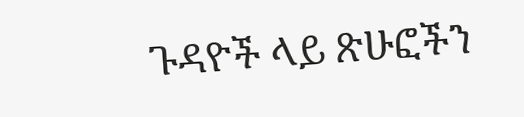ጉዳዮች ላይ ጽሁፎችን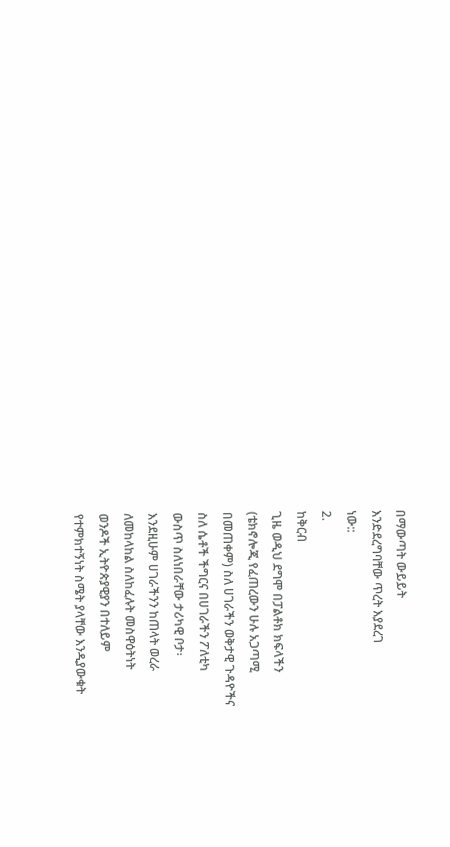በማውጣት ውይይት
እንድደረግባቸው ጥረት እያደረገ
ነው::
2.
ከቅርብ
ጊዜ ወዲህ ደግሞ በፓልቶክ ክፍላችን
(ቴክኖሎጂ የፈጠረውን ሁሉ አጋጣሚ
በመጠቀም) ስለ ሀገራችን ወቅታዊ ጉዳዮችና
ስለ ሴቶች ችግርና በሀገራችን ፖለቲካ
ውስጥ ስለነበራቸው ታሪካዊ ቦታ፡
እንደዚሁም ሀገራችንን ከጠላት ወረራ
ለመከላከል ስለከፈሉት መስዋዕትነት
ወንዶች ኢትዮጵያዊያን በተለይም
የተምክተኝነት ስሜት ያላቸው እንዲያውቁት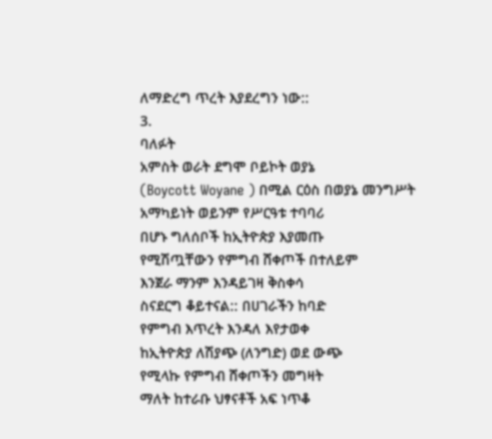ለማድረግ ጥረት እያደረግን ነው::
3.
ባለፉት
አምስት ወራት ደግሞ ቦይኮት ወያኔ
(Boycott Woyane ) በሚል ርዕስ በወያኔ መንግሥት
አማካይነት ወይንም የሥርዓቱ ተባባሪ
በሆኑ ግለሰቦች ከኢትዮጵያ እያመጡ
የሚሽጧቸውን የምግብ ሸቀጦች በተለይም
እንጀራ ማንም እንዳይገዛ ቅስቀሳ
ስናደርግ ቆይተናል:: በሀገራችን ከባድ
የምግብ እጥረት እንዳለ እየታወቀ
ከኢትዮጵያ ለሽያጭ (ለንግድ) ወደ ውጭ
የሚላኩ የምግብ ሸቀጦችን መግዛት
ማለት ከተራቡ ህፃናቶች አፍ ነጥቆ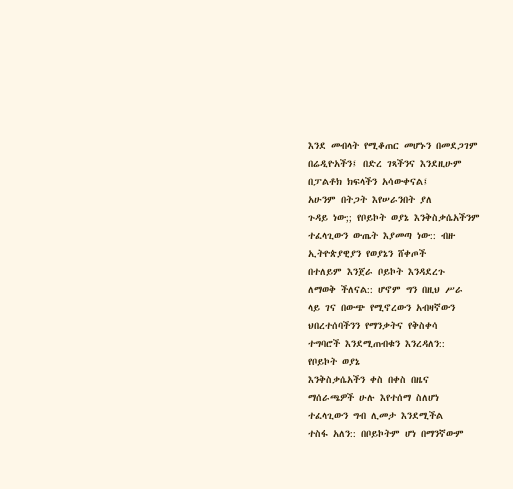እንደ መብላት የሚቆጠር መሆኑን በመደጋገም
በሬዲዮአችን፤ በድረ ገጻችንና እንደዚሁም
በፓልቶክ ክፍላችን አሳውቀናል፤
አሁንም በትጋት እየሠራንበት ያለ
ጉዳይ ነው;; የቦይኮት ወያኔ እንቅስቃሴአችንም
ተፈላጊውን ውጤት እያመጣ ነው:: ብዙ
ኢትዮጵያዊያን የወያኔን ሸቀጦች
በተለይም እንጀራ ቦይኮት እንዳደረጉ
ለማወቅ ችለናል:: ሆኖም ግን በዚህ ሥራ
ላይ ገና በውጭ የሚኖረውን አብዛኛውን
ህበረተሰባችንን የማንቃትና የቅስቀሳ
ተግባሮች እንደሚጠብቁን እንረዳለን::
የቦይኮት ወያኔ
እንቅስቃሴአችን ቀስ በቀስ በዜና
ማሰራጫዎች ሁሉ እየተሰማ ስለሆነ
ተፈላጊውን ግብ ሊመታ እንደሚችል
ተስፋ አለን:: በቦይኮትም ሆነ በማንኛውም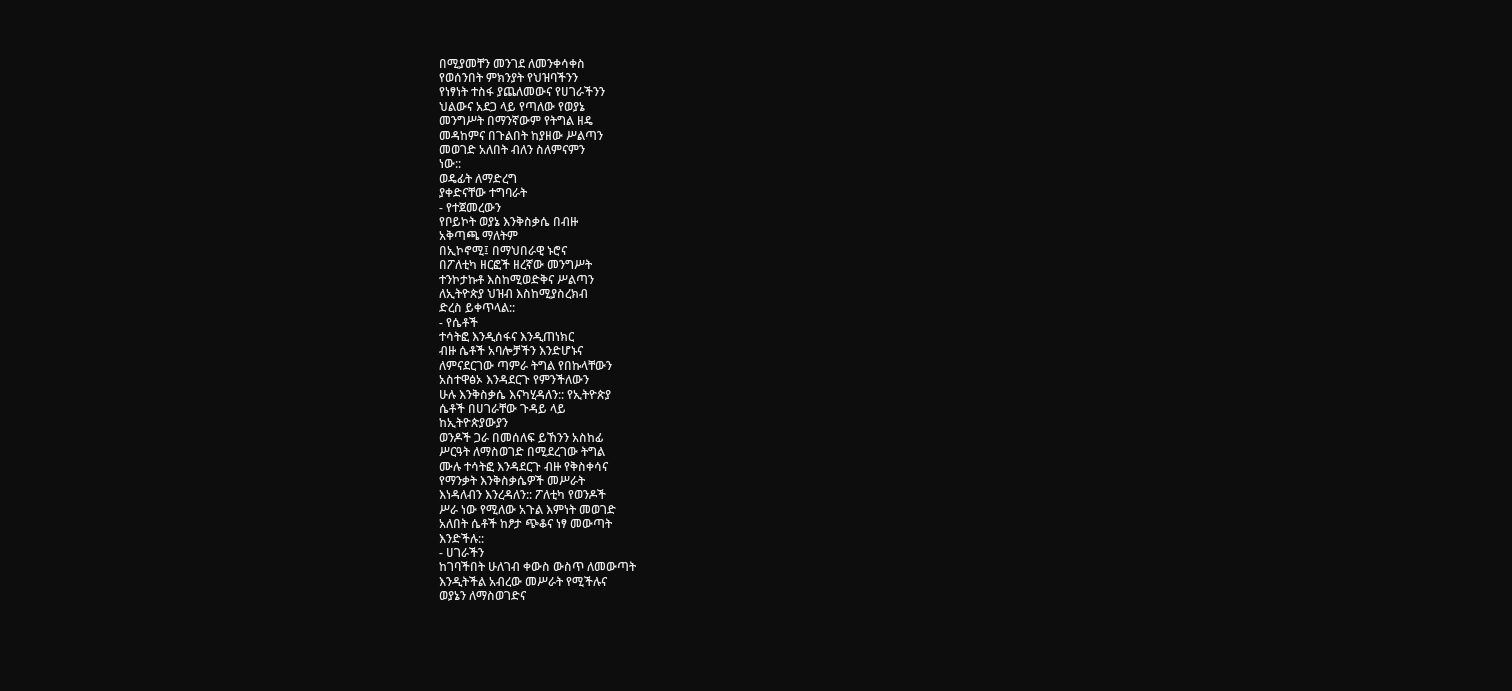በሚያመቸን መንገደ ለመንቀሳቀስ
የወሰንበት ምክንያት የህዝባችንን
የነፃነት ተስፋ ያጨለመውና የሀገራችንን
ህልውና አደጋ ላይ የጣለው የወያኔ
መንግሥት በማንኛውም የትግል ዘዴ
መዳከምና በጉልበት ከያዘው ሥልጣን
መወገድ አለበት ብለን ስለምናምን
ነው::
ወዴፊት ለማድረግ
ያቀድናቸው ተግባራት
- የተጀመረውን
የቦይኮት ወያኔ እንቅስቃሴ በብዙ
አቅጣጫ ማለትም
በኢኮኖሚ፤ በማህበራዊ ኑሮና
በፖለቲካ ዘርፎች ዘረኛው መንግሥት
ተንኮታኩቶ እስከሚወድቅና ሥልጣን
ለኢትዮጵያ ህዝብ እስከሚያስረክብ
ድረስ ይቀጥላል::
- የሴቶች
ተሳትፎ እንዲሰፋና እንዲጠነክር
ብዙ ሴቶች አባሎቻችን እንድሆኑና
ለምናደርገው ጣምራ ትግል የበኩላቸውን
አስተዋፅኦ እንዳደርጉ የምንችለውን
ሁሉ እንቅስቃሴ እናካሂዳለን:: የኢትዮጵያ
ሴቶች በሀገራቸው ጉዳይ ላይ
ከኢትዮጵያውያን
ወንዶች ጋራ በመሰለፍ ይኸንን አስከፊ
ሥርዓት ለማስወገድ በሚደረገው ትግል
ሙሉ ተሳትፎ እንዳደርጉ ብዙ የቅስቀሳና
የማንቃት እንቅስቃሴዎች መሥራት
እነዳለብን እንረዳለን:: ፖለቲካ የወንዶች
ሥራ ነው የሚለው አጉል እምነት መወገድ
አለበት ሴቶች ከፆታ ጭቆና ነፃ መውጣት
እንድችሉ::
- ሀገራችን
ከገባችበት ሁለገብ ቀውስ ውስጥ ለመውጣት
እንዲትችል አብረው መሥራት የሚችሉና
ወያኔን ለማስወገድና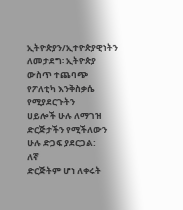ኢትዮጵያን/ኢተዮጵያዊነትን
ለመታደግ፡ ኢትዮጵያ ውስጥ ተጨባጭ
የፖለቲካ እንቅስቃሴ የሚያደርጉትን
ሀይሎች ሁሉ ለማገዝ ድርጅታችን የሚችለውን
ሁሉ ድጋፍ ያደርጋል:
ለኛ
ድርጅትም ሆነ ለቀሩት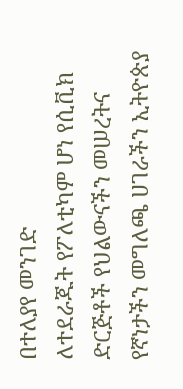በተለያየ መንገድ
ለተደራጁት የፖለቲካም ሆነ የሲቪክ
ድርጅቶች የህልውናችን መሠረትና
የኛነታችን መግለጫ ሀገራችን ኢትዮጵያ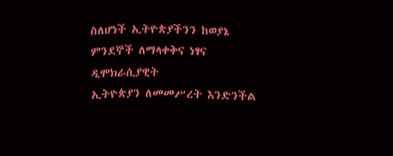ስለሆነች ኢትዮጵያችንን ከወያኔ
ምንደኞች ለማላቀቅና ነፃና ዲሞክራሲያዊት
ኢትዮጵያን ለመመሥረት እንድንችል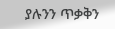ያሉንን ጥቃቅን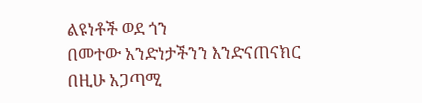ልዩነቶች ወደ ጎን
በመተው አንድነታችንን እንድናጠናክር
በዚሁ አጋጣሚ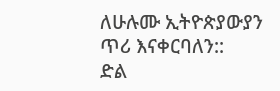ለሁሉሙ ኢትዮጵያውያን
ጥሪ እናቀርባለን::
ድል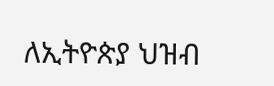ለኢትዮጵያ ህዝብ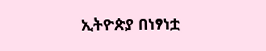ኢትዮጵያ በነፃነቷ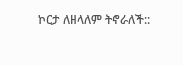ኮርታ ለዘላለም ትኖራለች::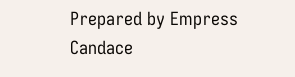Prepared by Empress Candace